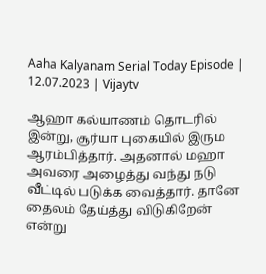Aaha Kalyanam Serial Today Episode | 12.07.2023 | Vijaytv

ஆஹா கல்யாணம் தொடரில் இன்று, சூர்யா புகையில் இரும ஆரம்பித்தார். அதனால் மஹா அவரை அழைத்து வந்து நடு வீட்டில் படுக்க வைத்தார். தானே தைலம் தேய்த்து விடுகிறேன் என்று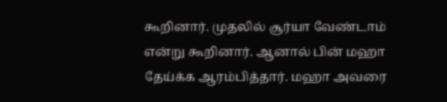கூறினார். முதலில் சூர்யா வேண்டாம் என்று கூறினார். ஆனால் பின் மஹா தேய்க்க ஆரம்பித்தார். மஹா அவரை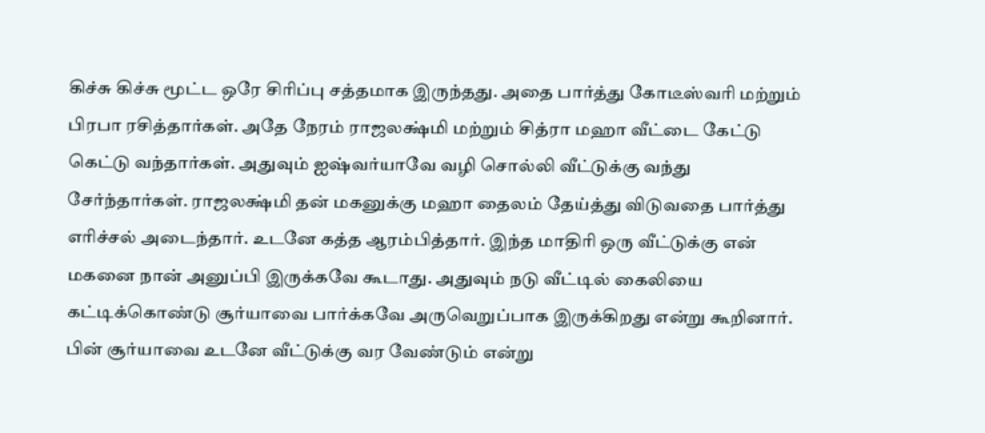கிச்சு கிச்சு மூட்ட ஒரே சிரிப்பு சத்தமாக இருந்தது. அதை பார்த்து கோடீஸ்வரி மற்றும் பிரபா ரசித்தார்கள். அதே நேரம் ராஜலக்ஷ்மி மற்றும் சித்ரா மஹா வீட்டை கேட்டு கெட்டு வந்தார்கள். அதுவும் ஐஷ்வர்யாவே வழி சொல்லி வீட்டுக்கு வந்து சேர்ந்தார்கள். ராஜலக்ஷ்மி தன் மகனுக்கு மஹா தைலம் தேய்த்து விடுவதை பார்த்து எரிச்சல் அடைந்தார். உடனே கத்த ஆரம்பித்தார். இந்த மாதிரி ஒரு வீட்டுக்கு என் மகனை நான் அனுப்பி இருக்கவே கூடாது. அதுவும் நடு வீட்டில் கைலியை கட்டிக்கொண்டு சூர்யாவை பார்க்கவே அருவெறுப்பாக இருக்கிறது என்று கூறினார். பின் சூர்யாவை உடனே வீட்டுக்கு வர வேண்டும் என்று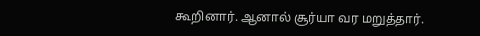கூறினார். ஆனால் சூர்யா வர மறுத்தார்.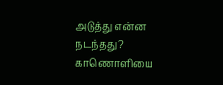அடுத்து என்ன நடந்தது? காணொளியை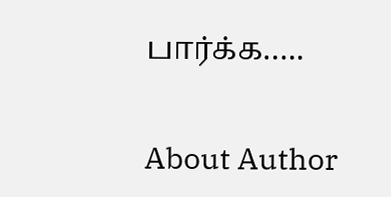பார்க்க…..

About Author